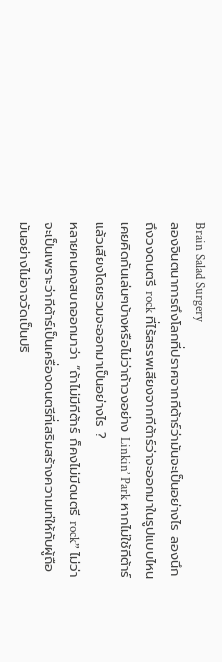Brain Salad Surgery
ลองจินตนาการถึงโลกที่ปราศจากกีต้าร์ว่ามันจะเป็นอย่างไร ลองนึกถึงวงดนตรี rock ที่ไร้สรรพเสียงจากกีต้าร์ว่าจะออกมาในรูปแบบไหน เคยคิดกันเล่นๆบ้างหรือไม่ว่าถ้าวงอย่าง Linkin’ Park หากไม่ใช้กีต้าร์แล้วเสียงโดยรวมจะออกมาเป็นอย่างไร ?
หลายคนคงสบถออกมาว่า “ถ้าไม่มีกีต้าร์ ก็คงไม่มีดนตรี rock” ไม่ว่าจะเป็นเพราะว่ากีต้าร์เป็นเครื่องดนตรีที่เสริมสร้างความเท่ให้กับผู้ถือมันอย่างไม่อาจวัดเป็นปริ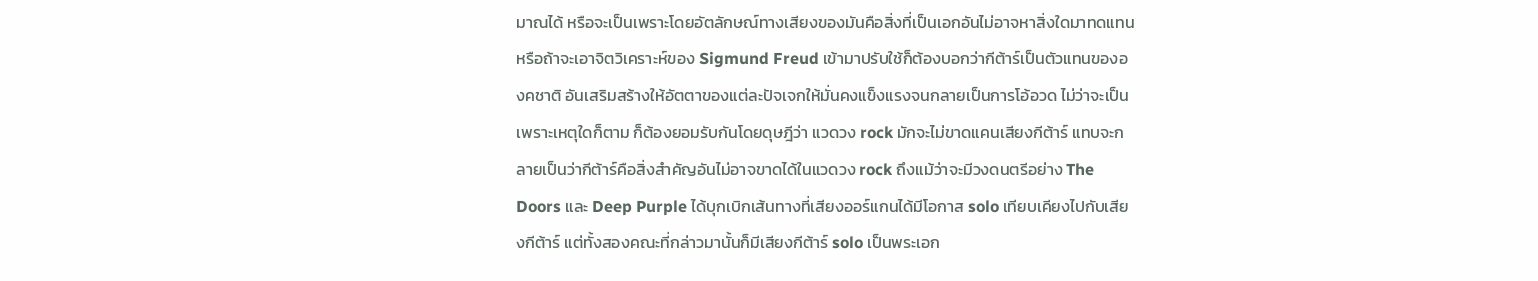มาณได้ หรือจะเป็นเพราะโดยอัตลักษณ์ทางเสียงของมันคือสิ่งที่เป็นเอกอันไม่อาจหาสิ่งใดมาทดแทน หรือถ้าจะเอาจิตวิเคราะห์ของ Sigmund Freud เข้ามาปรับใช้ก็ต้องบอกว่ากีต้าร์เป็นตัวแทนขององคชาติ อันเสริมสร้างให้อัตตาของแต่ละปัจเจกให้มั่นคงแข็งแรงจนกลายเป็นการโอ้อวด ไม่ว่าจะเป็นเพราะเหตุใดก็ตาม ก็ต้องยอมรับกันโดยดุษฎีว่า แวดวง rock มักจะไม่ขาดแคนเสียงกีต้าร์ แทบจะกลายเป็นว่ากีต้าร์คือสิ่งสำคัญอันไม่อาจขาดได้ในแวดวง rock ถึงแม้ว่าจะมีวงดนตรีอย่าง The Doors และ Deep Purple ได้บุกเบิกเส้นทางที่เสียงออร์แกนได้มีโอกาส solo เทียบเคียงไปกับเสียงกีต้าร์ แต่ทั้งสองคณะที่กล่าวมานั้นก็มีเสียงกีต้าร์ solo เป็นพระเอก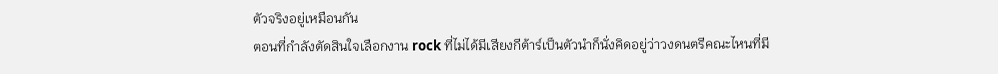ตัวจริงอยู่เหมือนกัน
ตอนที่กำลังตัดสินใจเลือกงาน rock ที่ไม่ได้มีเสียงกีต้าร์เป็นตัวนำก็นั่งคิดอยู่ว่าวงดนตรีคณะไหนที่มี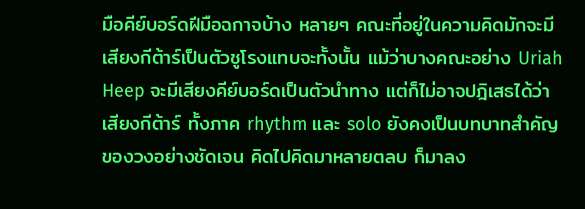มือคีย์บอร์ดฝีมือฉกาจบ้าง หลายๆ คณะที่อยู่ในความคิดมักจะมีเสียงกีต้าร์เป็นตัวชูโรงแทบจะทั้งนั้น แม้ว่าบางคณะอย่าง Uriah Heep จะมีเสียงคีย์บอร์ดเป็นตัวนำทาง แต่ก็ไม่อาจปฎิเสธได้ว่าเสียงกีต้าร์ ทั้งภาค rhythm และ solo ยังคงเป็นบทบาทสำคัญของวงอย่างชัดเจน คิดไปคิดมาหลายตลบ ก็มาลง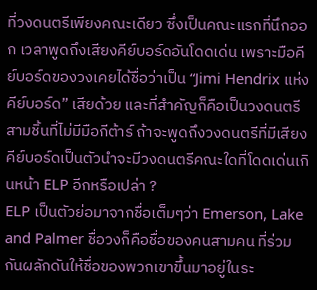ที่วงดนตรีเพียงคณะเดียว ซึ่งเป็นคณะแรกที่นึกออก เวลาพูดถึงเสียงคีย์บอร์ดอันโดดเด่น เพราะมือคีย์บอร์ดของวงเคยได้ชื่อว่าเป็น “Jimi Hendrix แห่งคีย์บอร์ด” เสียด้วย และที่สำคัญก็คือเป็นวงดนตรีสามชิ้นที่ไม่มีมือกีต้าร์ ถ้าจะพูดถึงวงดนตรีที่มีเสียงคีย์บอร์ดเป็นตัวนำจะมีวงดนตรีคณะใดที่โดดเด่นเกินหน้า ELP อีกหรือเปล่า ?
ELP เป็นตัวย่อมาจากชื่อเต็มๆว่า Emerson, Lake and Palmer ชื่อวงก็คือชื่อของคนสามคน ที่ร่วมกันผลักดันให้ชื่อของพวกเขาขึ้นมาอยู่ในระ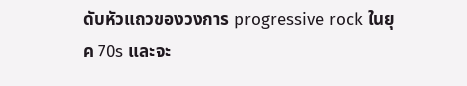ดับหัวแถวของวงการ progressive rock ในยุค 70s และจะ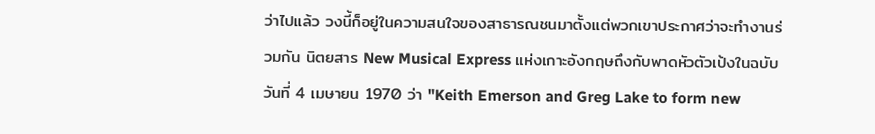ว่าไปแล้ว วงนี้ก็อยู่ในความสนใจของสาธารณชนมาตั้งแต่พวกเขาประกาศว่าจะทำงานร่วมกัน นิตยสาร New Musical Express แห่งเกาะอังกฤษถึงกับพาดหัวตัวเป้งในฉบับวันที่ 4 เมษายน 1970 ว่า "Keith Emerson and Greg Lake to form new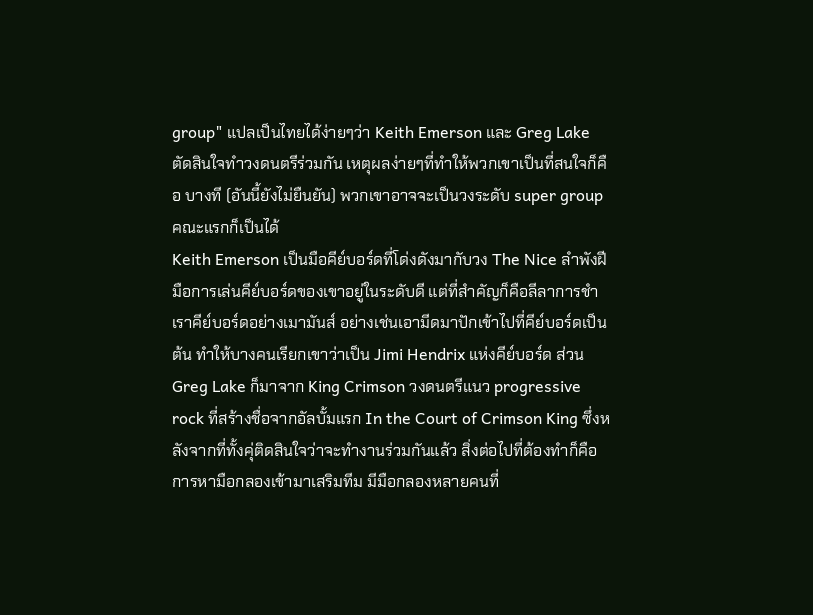group" แปลเป็นไทยได้ง่ายๆว่า Keith Emerson และ Greg Lake ตัดสินใจทำวงดนตรีร่วมกัน เหตุผลง่ายๆที่ทำให้พวกเขาเป็นที่สนใจก็คือ บางที (อันนี้ยังไม่ยืนยัน) พวกเขาอาจจะเป็นวงระดับ super group คณะแรกก็เป็นได้
Keith Emerson เป็นมือคีย์บอร์ดที่โด่งดังมากับวง The Nice ลำพังฝีมือการเล่นคีย์บอร์ดของเขาอยู่ในระดับดี แต่ที่สำคัญก็คือลีลาการชำเราคีย์บอร์ดอย่างเมามันส์ อย่างเช่นเอามีดมาปักเข้าไปที่คีย์บอร์ดเป็นต้น ทำให้บางคนเรียกเขาว่าเป็น Jimi Hendrix แห่งคีย์บอร์ด ส่วน Greg Lake ก็มาจาก King Crimson วงดนตรีแนว progressive rock ที่สร้างชื่อจากอัลบั้มแรก In the Court of Crimson King ซึ่งหลังจากที่ทั้งคุ่ติดสินใจว่าจะทำงานร่วมกันแล้ว สิ่งต่อไปที่ต้องทำก็คือการหามือกลองเข้ามาเสริมทีม มีมือกลองหลายคนที่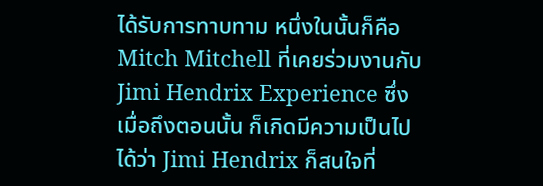ได้รับการทาบทาม หนึ่งในนั้นก็คือ Mitch Mitchell ที่เคยร่วมงานกับ Jimi Hendrix Experience ซึ่งเมื่อถึงตอนนั้น ก็เกิดมีความเป็นไปได้ว่า Jimi Hendrix ก็สนใจที่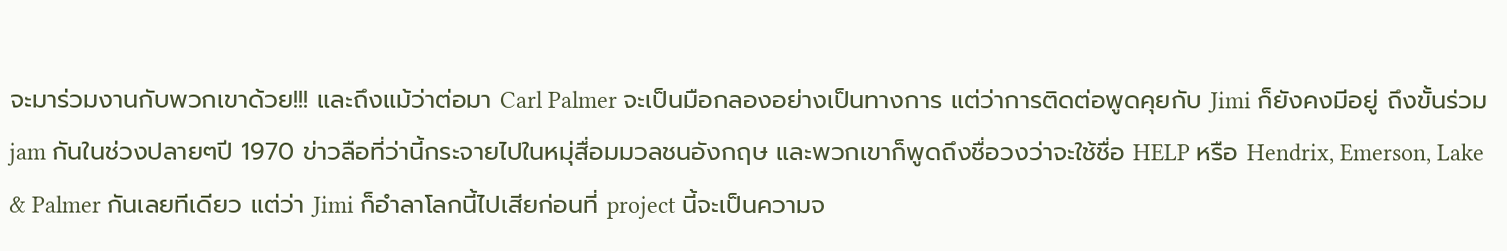จะมาร่วมงานกับพวกเขาด้วย!!! และถึงแม้ว่าต่อมา Carl Palmer จะเป็นมือกลองอย่างเป็นทางการ แต่ว่าการติดต่อพูดคุยกับ Jimi ก็ยังคงมีอยู่ ถึงขั้นร่วม jam กันในช่วงปลายๆปี 1970 ข่าวลือที่ว่านี้กระจายไปในหมุ่สื่อมมวลชนอังกฤษ และพวกเขาก็พูดถึงชื่อวงว่าจะใช้ชื่อ HELP หรือ Hendrix, Emerson, Lake & Palmer กันเลยทีเดียว แต่ว่า Jimi ก็อำลาโลกนี้ไปเสียก่อนที่ project นี้จะเป็นความจ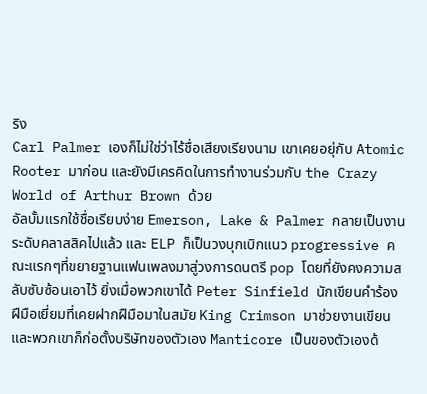ริง
Carl Palmer เองก็ไม่ใช่ว่าไร้ชื่อเสียงเรียงนาม เขาเคยอยุ่กับ Atomic Rooter มาก่อน และยังมีเครคิดในการทำงานร่วมกับ the Crazy World of Arthur Brown ด้วย
อัลบั้มแรกใช้ชื่อเรียบง่าย Emerson, Lake & Palmer กลายเป็นงานระดับคลาสสิคไปแล้ว และ ELP ก็เป็นวงบุกเบิกแนว progressive คณะแรกๆที่ขยายฐานแฟนเพลงมาสู่วงการดนตรี pop โดยที่ยังคงความสลับซับซ้อนเอาไว้ ยิ่งเมื่อพวกเขาได้ Peter Sinfield นักเขียนคำร้องฝีมือเยี่ยมที่เคยฝากฝืมือมาในสมัย King Crimson มาช่วยงานเขียนและพวกเขาก็ก่อตั้งบริษัทของตัวเอง Manticore เป็นของตัวเองด้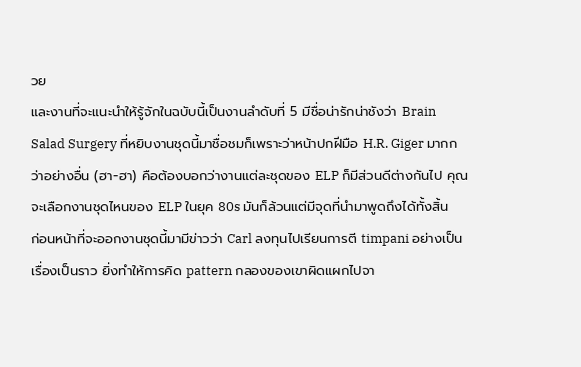วย
และงานที่จะแนะนำให้รู้จักในฉบับนี้เป็นงานลำดับที่ 5 มีชื่อน่ารักน่าชังว่า Brain Salad Surgery ที่หยิบงานชุดนี้มาชื่อชมก็เพราะว่าหน้าปกฝีมือ H.R. Giger มากกว่าอย่างอื่น (ฮา-ฮา) คือต้องบอกว่างานแต่ละชุดของ ELP ก็มีส่วนดีต่างกันไป คุณจะเลือกงานชุดไหนของ ELP ในยุค 80s มันก็ล้วนแต่มีจุดที่นำมาพูดถึงได้ทั้งสิ้น
ก่อนหน้าที่จะออกงานชุดนี้มามีข่าวว่า Carl ลงทุนไปเรียนการตี timpani อย่างเป็นเรื่องเป็นราว ยิ่งทำให้การคิด pattern กลองของเขาผิดแผกไปจา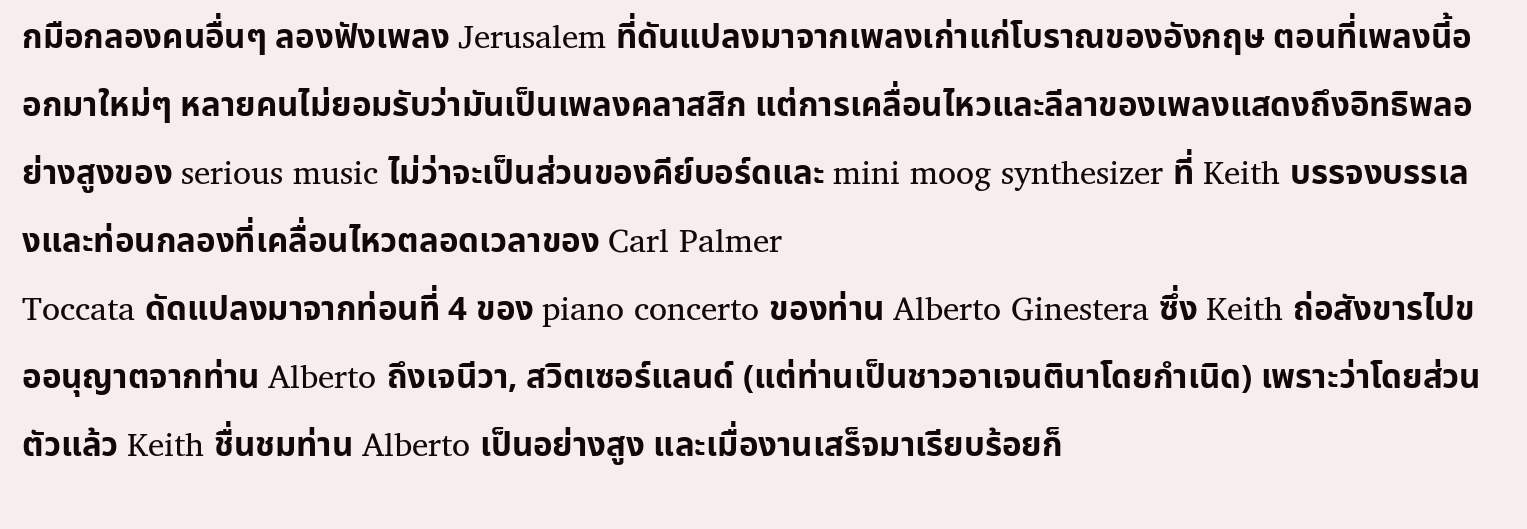กมือกลองคนอื่นๆ ลองฟังเพลง Jerusalem ที่ดันแปลงมาจากเพลงเก่าแก่โบราณของอังกฤษ ตอนที่เพลงนี้ออกมาใหม่ๆ หลายคนไม่ยอมรับว่ามันเป็นเพลงคลาสสิก แต่การเคลื่อนไหวและลีลาของเพลงแสดงถึงอิทธิพลอย่างสูงของ serious music ไม่ว่าจะเป็นส่วนของคีย์บอร์ดและ mini moog synthesizer ที่ Keith บรรจงบรรเลงและท่อนกลองที่เคลื่อนไหวตลอดเวลาของ Carl Palmer
Toccata ดัดแปลงมาจากท่อนที่ 4 ของ piano concerto ของท่าน Alberto Ginestera ซึ่ง Keith ถ่อสังขารไปขออนุญาตจากท่าน Alberto ถึงเจนีวา, สวิตเซอร์แลนด์ (แต่ท่านเป็นชาวอาเจนตินาโดยกำเนิด) เพราะว่าโดยส่วนตัวแล้ว Keith ชื่นชมท่าน Alberto เป็นอย่างสูง และเมื่องานเสร็จมาเรียบร้อยก็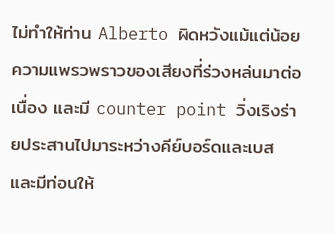ไม่ทำให้ท่าน Alberto ผิดหวังแม้แต่น้อย ความแพรวพราวของเสียงที่ร่วงหล่นมาต่อเนื่อง และมี counter point วิ่งเริงร่ายประสานไปมาระหว่างคีย์บอร์ดและเบส และมีท่อนให้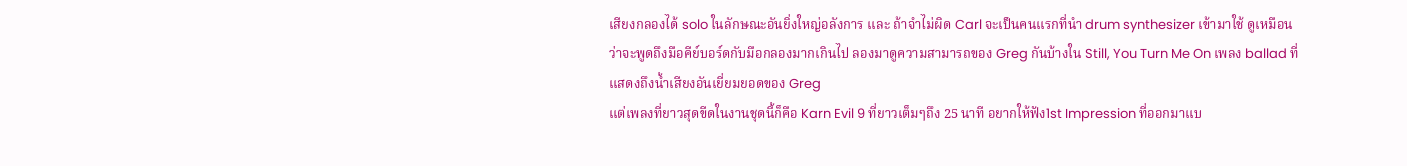เสียงกลองได้ solo ในลักษณะอันยิ่งใหญ่อลังการ และ ถ้าจำไม่ผิด Carl จะเป็นคนแรกที่นำ drum synthesizer เข้ามาใช้ ดูเหมือนว่าจะพูดถึงมือคีย์บอร์ดกับมือกลองมากเกินไป ลองมาดูความสามารถของ Greg กันบ้างใน Still, You Turn Me On เพลง ballad ที่แสดงถึงน้ำเสียงอันเยี่ยมยอดของ Greg
แต่เพลงที่ยาวสุดขีดในงานชุดนี้ก็คือ Karn Evil 9 ที่ยาวเต็มๆถึง 25 นาที อยากให้ฟัง1st Impression ที่ออกมาแบ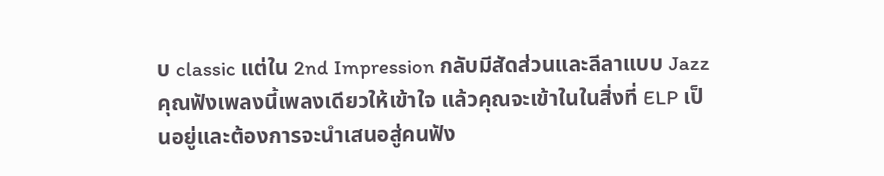บ classic แต่ใน 2nd Impression กลับมีสัดส่วนและลีลาแบบ Jazz คุณฟังเพลงนี้เพลงเดียวให้เข้าใจ แล้วคุณจะเข้าในในสิ่งที่ ELP เป็นอยู่และต้องการจะนำเสนอสู่คนฟัง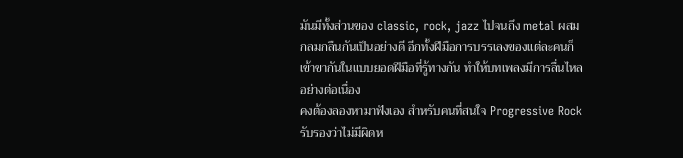มันมีทั้งส่วนของ classic, rock, jazz ไปจนถึง metal ผสมกลมกลืนกันเป็นอย่างดี อีกทั้งฝีมือการบรรเลงของแต่ละคนก็เข้าขากันในแบบยอดฝีมือที่รู้ทางกัน ทำให้บทเพลงมีการลื่นไหลอย่างต่อเนื่อง
คงต้องลองหามาฟังเอง สำหรับคนที่สนใจ Progressive Rock รับรองว่าไม่มีผิดห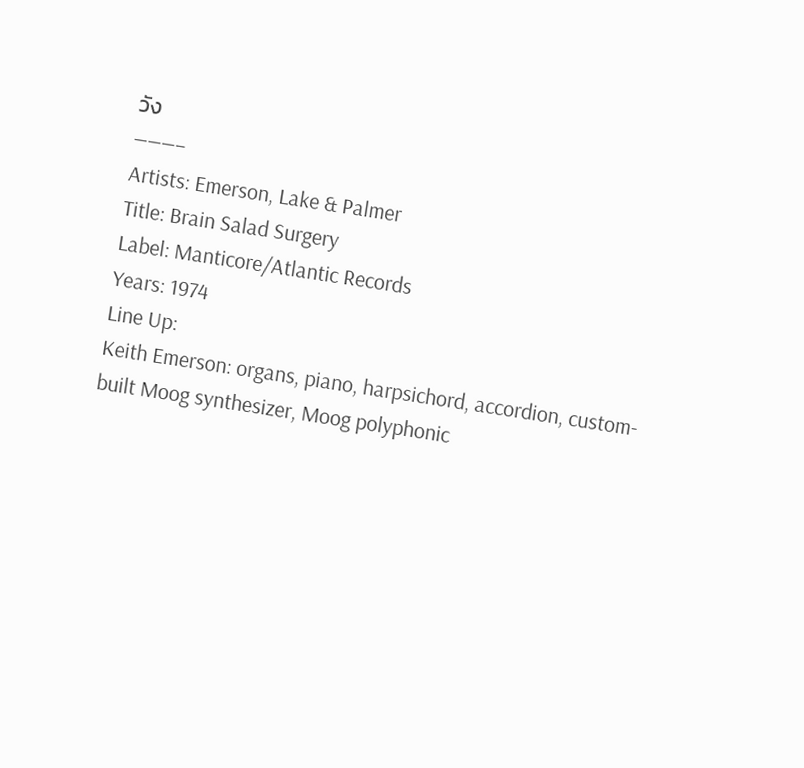วัง
———–
Artists: Emerson, Lake & Palmer
Title: Brain Salad Surgery
Label: Manticore/Atlantic Records
Years: 1974
Line Up:
Keith Emerson: organs, piano, harpsichord, accordion, custom-built Moog synthesizer, Moog polyphonic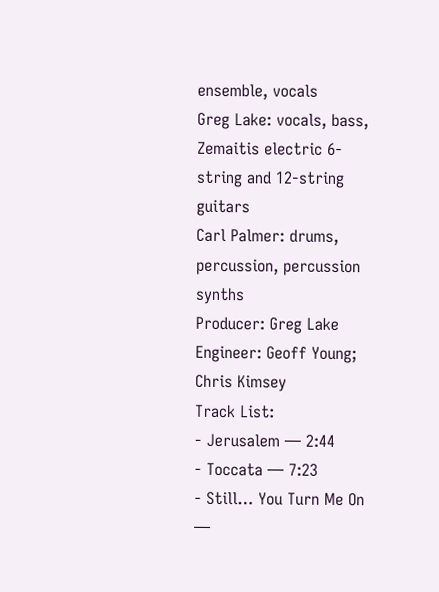ensemble, vocals
Greg Lake: vocals, bass, Zemaitis electric 6-string and 12-string guitars
Carl Palmer: drums, percussion, percussion synths
Producer: Greg Lake
Engineer: Geoff Young; Chris Kimsey
Track List:
- Jerusalem — 2:44
- Toccata — 7:23
- Still… You Turn Me On —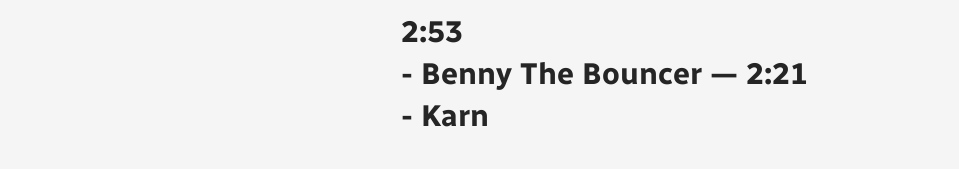2:53
- Benny The Bouncer — 2:21
- Karn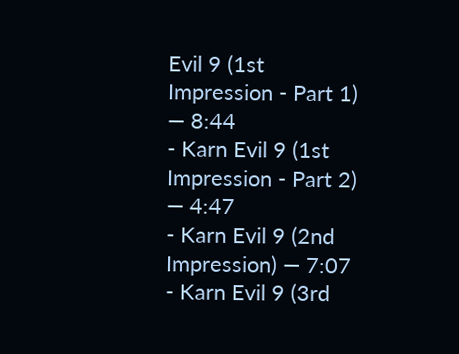Evil 9 (1st Impression - Part 1) — 8:44
- Karn Evil 9 (1st Impression - Part 2) — 4:47
- Karn Evil 9 (2nd Impression) — 7:07
- Karn Evil 9 (3rd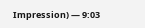Impression) — 9:03